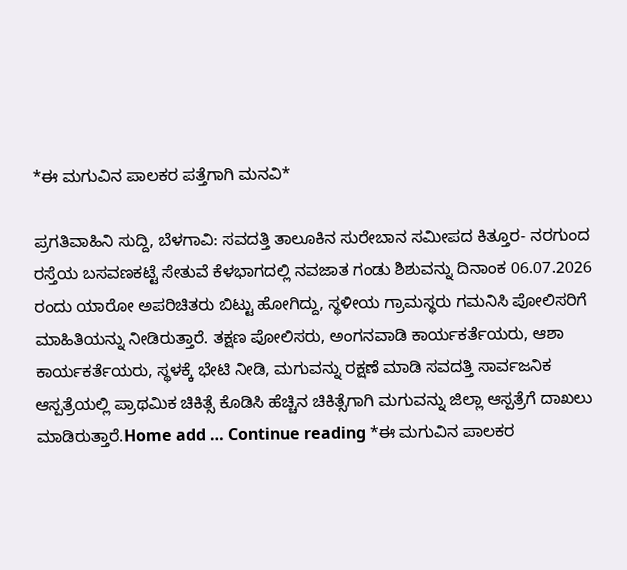*ಈ ಮಗುವಿನ ಪಾಲಕರ ಪತ್ತೆಗಾಗಿ ಮನವಿ*

ಪ್ರಗತಿವಾಹಿನಿ ಸುದ್ದಿ, ಬೆಳಗಾವಿ: ಸವದತ್ತಿ ತಾಲೂಕಿನ ಸುರೇಬಾನ ಸಮೀಪದ ಕಿತ್ತೂರ- ನರಗುಂದ ರಸ್ತೆಯ ಬಸವಣಕಟ್ಟೆ ಸೇತುವೆ ಕೆಳಭಾಗದಲ್ಲಿ ನವಜಾತ ಗಂಡು ಶಿಶುವನ್ನು ದಿನಾಂಕ 06.07.2026 ರಂದು ಯಾರೋ ಅಪರಿಚಿತರು ಬಿಟ್ಟು ಹೋಗಿದ್ದು, ಸ್ಥಳೀಯ ಗ್ರಾಮಸ್ಥರು ಗಮನಿಸಿ ಪೋಲಿಸರಿಗೆ ಮಾಹಿತಿಯನ್ನು ನೀಡಿರುತ್ತಾರೆ. ತಕ್ಷಣ ಪೋಲಿಸರು, ಅಂಗನವಾಡಿ ಕಾರ್ಯಕರ್ತೆಯರು, ಆಶಾ ಕಾರ್ಯಕರ್ತೆಯರು, ಸ್ಥಳಕ್ಕೆ ಭೇಟಿ ನೀಡಿ, ಮಗುವನ್ನು ರಕ್ಷಣೆ ಮಾಡಿ ಸವದತ್ತಿ ಸಾರ್ವಜನಿಕ ಆಸ್ಪತ್ರೆಯಲ್ಲಿ ಪ್ರಾಥಮಿಕ ಚಿಕಿತ್ಸೆ ಕೊಡಿಸಿ ಹೆಚ್ಚಿನ ಚಿಕಿತ್ಸೆಗಾಗಿ ಮಗುವನ್ನು ಜಿಲ್ಲಾ ಆಸ್ಪತ್ರೆಗೆ ದಾಖಲು ಮಾಡಿರುತ್ತಾರೆ.Home add … Continue reading *ಈ ಮಗುವಿನ ಪಾಲಕರ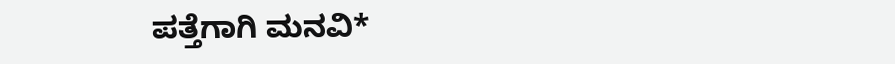ಪತ್ತೆಗಾಗಿ ಮನವಿ*